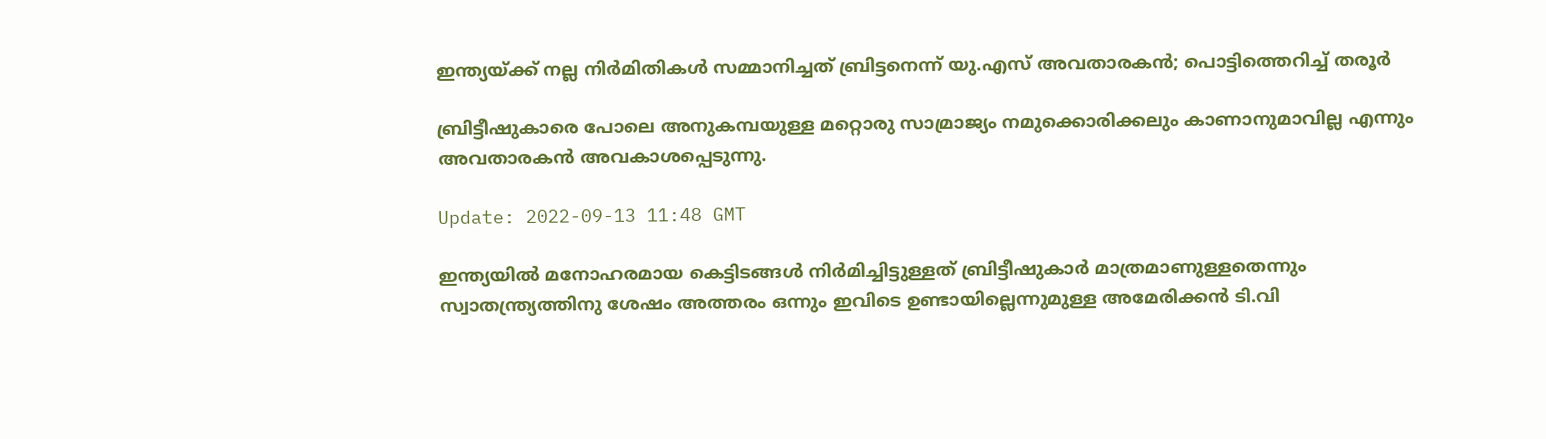ഇന്ത്യയ്ക്ക് നല്ല നിര്‍മിതികള്‍ സമ്മാനിച്ചത് ബ്രിട്ടനെന്ന് യു.എസ് അവതാരകന്‍; പൊട്ടിത്തെറിച്ച് തരൂര്‍

ബ്രിട്ടീഷുകാരെ പോലെ അനുകമ്പയുള്ള മറ്റൊരു സാമ്രാജ്യം നമുക്കൊരിക്കലും കാണാനുമാവില്ല എന്നും അവതാരകൻ അവകാശപ്പെടുന്നു.

Update: 2022-09-13 11:48 GMT

ഇന്ത്യയില്‍ മനോഹരമായ കെട്ടിടങ്ങള്‍ നിർമിച്ചിട്ടുള്ളത് ബ്രിട്ടീഷുകാര്‍ മാത്രമാണുള്ളതെന്നും സ്വാതന്ത്ര്യത്തിനു ശേഷം അത്തരം ഒന്നും ഇവിടെ ഉണ്ടായില്ലെന്നുമുള്ള അമേരിക്കന്‍ ടി.വി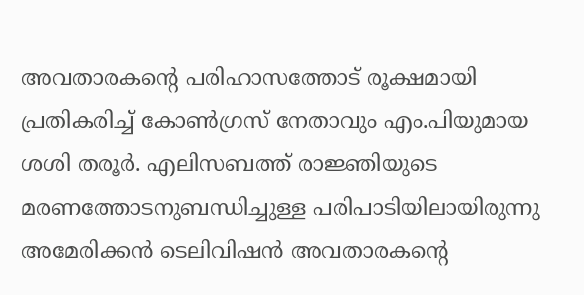അവതാരകന്റെ പരിഹാസത്തോട് രൂക്ഷമായി പ്രതികരിച്ച് കോണ്‍ഗ്രസ് നേതാവും എം.പിയുമായ ശശി തരൂര്‍. എലിസബത്ത് രാജ്ഞിയുടെ മരണത്തോടനുബന്ധിച്ചുള്ള പരിപാടിയിലായിരുന്നു അമേരിക്കന്‍ ടെലിവിഷന്‍ അവതാരകന്റെ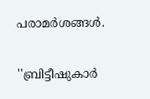പരാമര്‍ശങ്ങള്‍.

''ബ്രിട്ടീഷുകാര്‍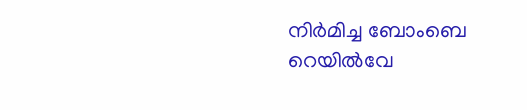നിര്‍മിച്ച ബോംബെ റെയില്‍വേ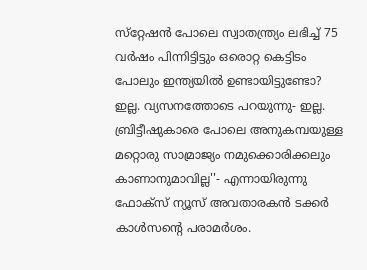സ്‌റ്റേഷന്‍ പോലെ സ്വാതന്ത്ര്യം ലഭിച്ച് 75 വര്‍ഷം പിന്നിട്ടിട്ടും ഒരൊറ്റ കെട്ടിടം പോലും ഇന്ത്യയില്‍ ഉണ്ടായിട്ടുണ്ടോ? ഇല്ല. വ്യസനത്തോടെ പറയുന്നു- ഇല്ല. ബ്രിട്ടീഷുകാരെ പോലെ അനുകമ്പയുള്ള മറ്റൊരു സാമ്രാജ്യം നമുക്കൊരിക്കലും കാണാനുമാവില്ല''- എന്നായിരുന്നു ഫോക്‌സ് ന്യൂസ് അവതാരകന്‍ ടക്കര്‍ കാള്‍സന്റെ പരാമര്‍ശം.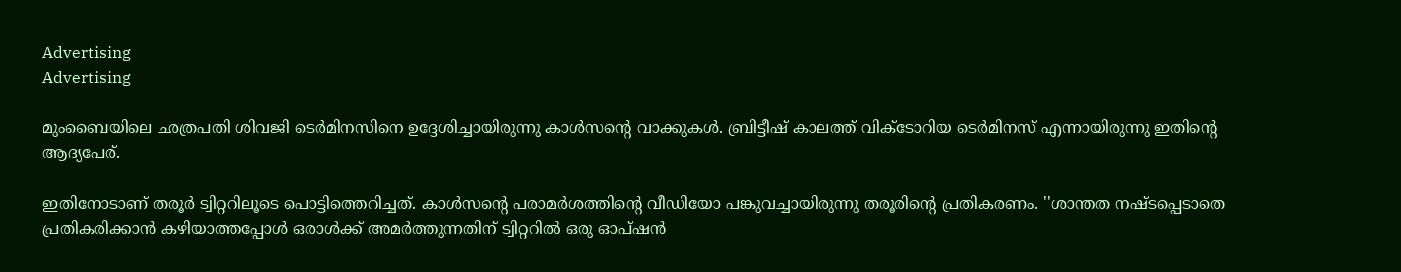Advertising
Advertising

മുംബൈയിലെ ഛത്രപതി ശിവജി ടെര്‍മിനസിനെ ഉദ്ദേശിച്ചായിരുന്നു കാള്‍സന്റെ വാക്കുകള്‍. ബ്രിട്ടീഷ് കാലത്ത് വിക്ടോറിയ ടെര്‍മിനസ് എന്നായിരുന്നു ഇതിന്റെ ആദ്യപേര്.

ഇതിനോടാണ് തരൂര്‍ ട്വിറ്ററിലൂടെ പൊട്ടിത്തെറിച്ചത്. കാള്‍സന്റെ പരാമര്‍ശത്തിന്റെ വീഡിയോ പങ്കുവച്ചായിരുന്നു തരൂരിന്റെ പ്രതികരണം. ''ശാന്തത നഷ്ടപ്പെടാതെ പ്രതികരിക്കാന്‍ കഴിയാത്തപ്പോള്‍ ഒരാള്‍ക്ക് അമര്‍ത്തുന്നതിന് ട്വിറ്ററില്‍ ഒരു ഓപ്ഷന്‍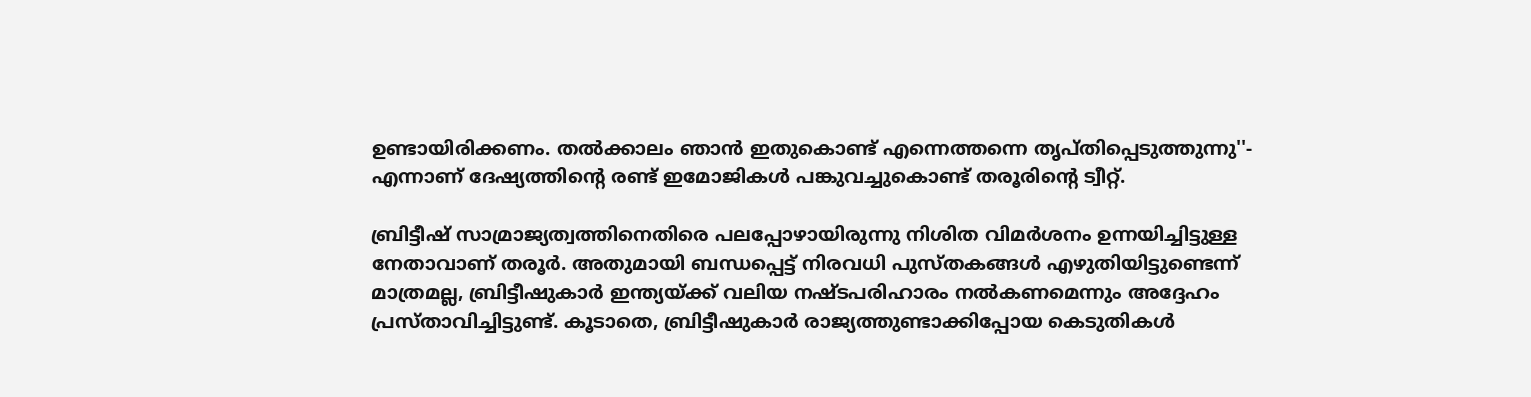ഉണ്ടായിരിക്കണം. തല്‍ക്കാലം ഞാന്‍ ഇതുകൊണ്ട് എന്നെത്തന്നെ തൃപ്തിപ്പെടുത്തുന്നു''- എന്നാണ് ദേഷ്യത്തിന്റെ രണ്ട് ഇമോജികള്‍ പങ്കുവച്ചുകൊണ്ട് തരൂരിന്റെ ട്വീറ്റ്.

ബ്രിട്ടീഷ് സാമ്രാജ്യത്വത്തിനെതിരെ പലപ്പോഴായിരുന്നു നിശിത വിമര്‍ശനം ഉന്നയിച്ചിട്ടുള്ള നേതാവാണ് തരൂര്‍. അതുമായി ബന്ധപ്പെട്ട് നിരവധി പുസ്തകങ്ങള്‍ എഴുതിയിട്ടുണ്ടെന്ന് മാത്രമല്ല, ബ്രിട്ടീഷുകാര്‍ ഇന്ത്യയ്ക്ക് വലിയ നഷ്ടപരിഹാരം നല്‍കണമെന്നും അദ്ദേഹം പ്രസ്താവിച്ചിട്ടുണ്ട്. കൂടാതെ, ബ്രിട്ടീഷുകാര്‍ രാജ്യത്തുണ്ടാക്കിപ്പോയ കെടുതികള്‍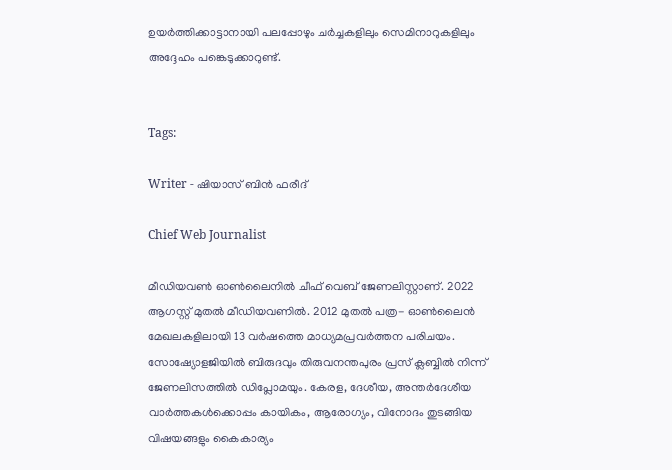ഉയര്‍ത്തിക്കാട്ടാനായി പലപ്പോഴും ചര്‍ച്ചകളിലും സെമിനാറുകളിലും അദ്ദേഹം പങ്കെടുക്കാറുണ്ട്.


Tags:

Writer - ഷിയാസ് ബിന്‍ ഫരീദ്

Chief Web Journalist

മീഡിയവണ്‍ ഓണ്‍ലൈനില്‍ ചീഫ് വെബ് ജേണലിസ്റ്റാണ്. 2022 ആഗസ്റ്റ് മുതല്‍ മീഡിയവണില്‍. 2012 മുതല്‍ പത്ര- ഓണ്‍ലൈന്‍ മേഖലകളിലായി 13 വര്‍ഷത്തെ മാധ്യമപ്രവര്‍ത്തന പരിചയം. സോഷ്യോളജിയില്‍ ബിരുദവും തിരുവനന്തപുരം പ്രസ് ക്ലബ്ബില്‍ നിന്ന് ജേണലിസത്തില്‍ ഡിപ്ലോമയും. കേരള, ദേശീയ, അന്തര്‍ദേശീയ വാര്‍ത്തകള്‍ക്കൊപ്പം കായികം, ആരോഗ്യം, വിനോദം തുടങ്ങിയ വിഷയങ്ങളും കൈകാര്യം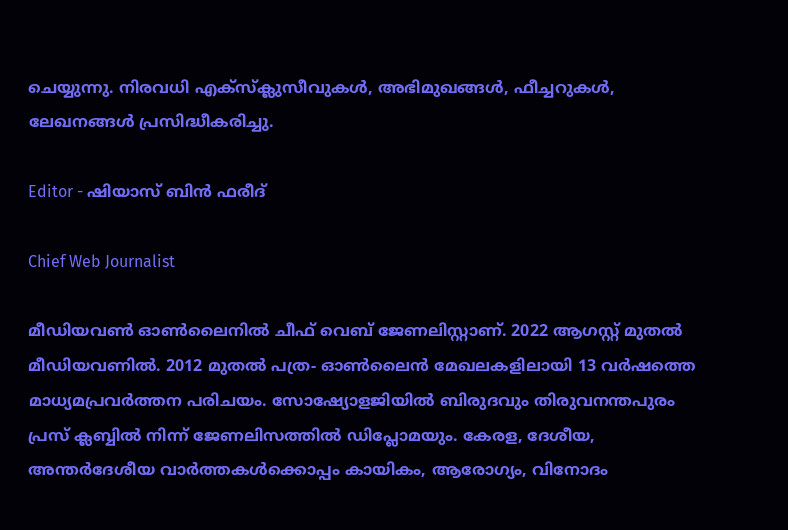ചെയ്യുന്നു. നിരവധി എക്സ്ക്ലുസീവുകള്‍, അഭിമുഖങ്ങള്‍, ഫീച്ചറുകള്‍, ലേഖനങ്ങള്‍ പ്രസിദ്ധീകരിച്ചു.

Editor - ഷിയാസ് ബിന്‍ ഫരീദ്

Chief Web Journalist

മീഡിയവണ്‍ ഓണ്‍ലൈനില്‍ ചീഫ് വെബ് ജേണലിസ്റ്റാണ്. 2022 ആഗസ്റ്റ് മുതല്‍ മീഡിയവണില്‍. 2012 മുതല്‍ പത്ര- ഓണ്‍ലൈന്‍ മേഖലകളിലായി 13 വര്‍ഷത്തെ മാധ്യമപ്രവര്‍ത്തന പരിചയം. സോഷ്യോളജിയില്‍ ബിരുദവും തിരുവനന്തപുരം പ്രസ് ക്ലബ്ബില്‍ നിന്ന് ജേണലിസത്തില്‍ ഡിപ്ലോമയും. കേരള, ദേശീയ, അന്തര്‍ദേശീയ വാര്‍ത്തകള്‍ക്കൊപ്പം കായികം, ആരോഗ്യം, വിനോദം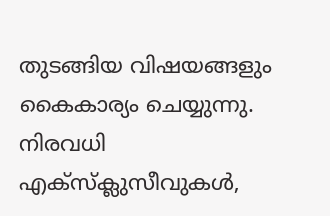തുടങ്ങിയ വിഷയങ്ങളും കൈകാര്യം ചെയ്യുന്നു. നിരവധി എക്സ്ക്ലുസീവുകള്‍,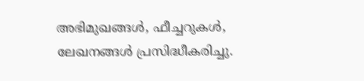അഭിമുഖങ്ങള്‍, ഫീച്ചറുകള്‍, ലേഖനങ്ങള്‍ പ്രസിദ്ധീകരിച്ചു.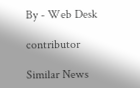By - Web Desk

contributor

Similar News